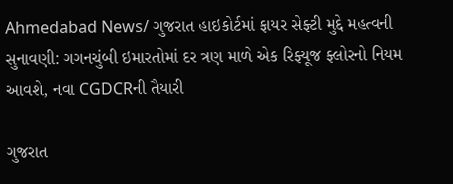Ahmedabad News/ ગુજરાત હાઇકોર્ટમાં ફાયર સેફ્ટી મુદ્દે મહત્વની સુનાવણી: ગગનચુંબી ઇમારતોમાં દર ત્રણ માળે એક રિફ્યૂજ ફ્લોરનો નિયમ આવશે, નવા CGDCRની તૈયારી

ગુજરાત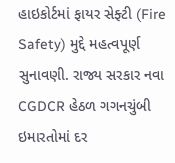હાઇકોર્ટમાં ફાયર સેફ્ટી (Fire Safety) મુદ્દે મહત્વપૂર્ણ સુનાવણી. રાજ્ય સરકાર નવા CGDCR હેઠળ ગગનચુંબી ઇમારતોમાં દર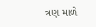ત્રણ માળે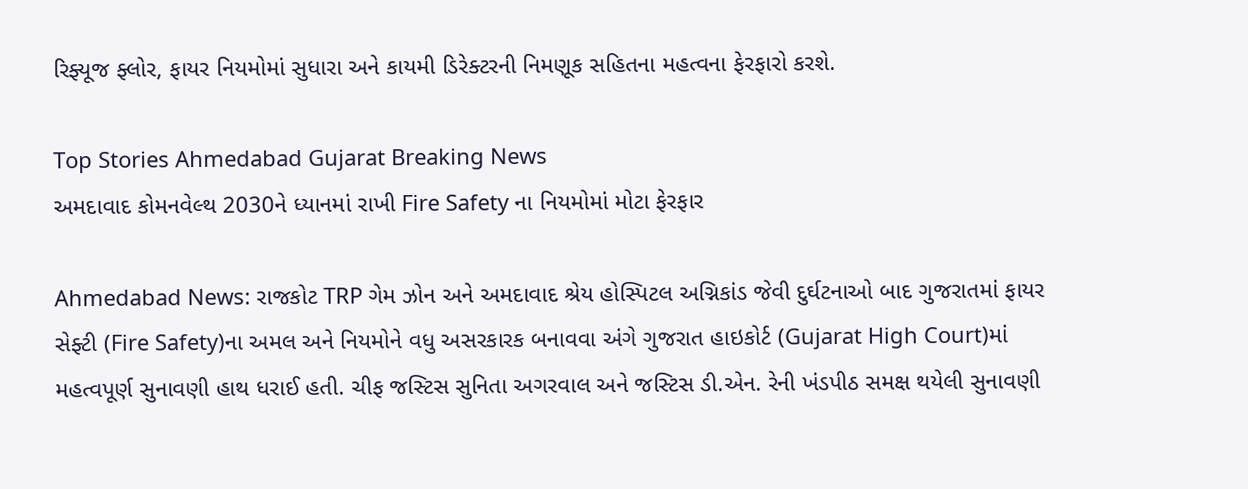રિફ્યૂજ ફ્લોર, ફાયર નિયમોમાં સુધારા અને કાયમી ડિરેક્ટરની નિમણૂક સહિતના મહત્વના ફેરફારો કરશે.

Top Stories Ahmedabad Gujarat Breaking News
અમદાવાદ કોમનવેલ્થ 2030ને ધ્યાનમાં રાખી Fire Safety ના નિયમોમાં મોટા ફેરફાર

Ahmedabad News: રાજકોટ TRP ગેમ ઝોન અને અમદાવાદ શ્રેય હોસ્પિટલ અગ્નિકાંડ જેવી દુર્ઘટનાઓ બાદ ગુજરાતમાં ફાયર સેફ્ટી (Fire Safety)ના અમલ અને નિયમોને વધુ અસરકારક બનાવવા અંગે ગુજરાત હાઇકોર્ટ (Gujarat High Court)માં મહત્વપૂર્ણ સુનાવણી હાથ ધરાઈ હતી. ચીફ જસ્ટિસ સુનિતા અગરવાલ અને જસ્ટિસ ડી.એન. રેની ખંડપીઠ સમક્ષ થયેલી સુનાવણી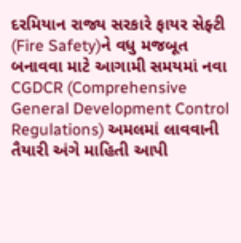દરમિયાન રાજ્ય સરકારે ફાયર સેફ્ટી (Fire Safety)ને વધુ મજબૂત બનાવવા માટે આગામી સમયમાં નવા CGDCR (Comprehensive General Development Control Regulations) અમલમાં લાવવાની તૈયારી અંગે માહિતી આપી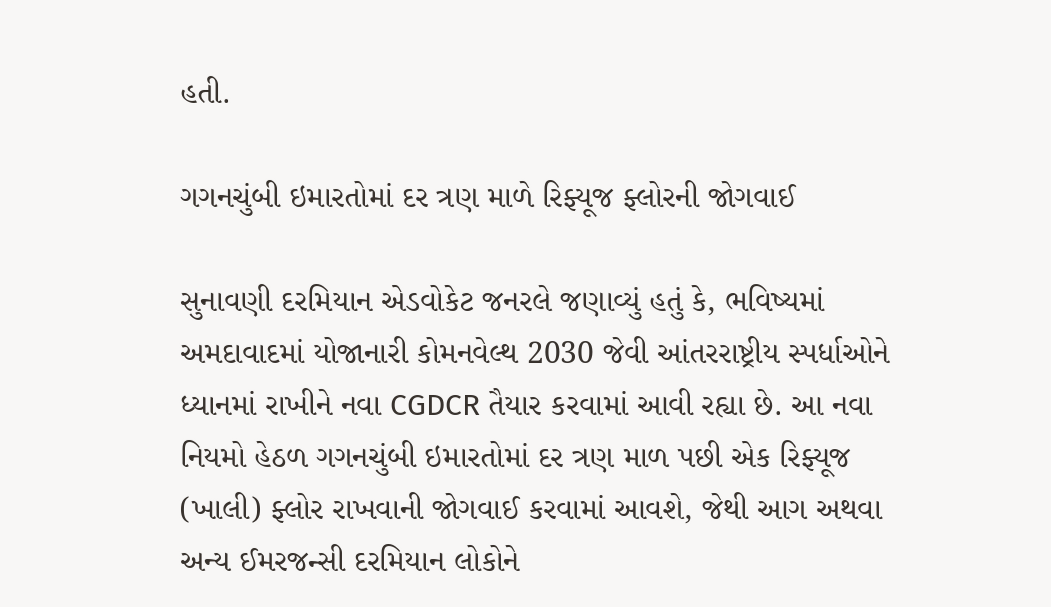હતી.

ગગનચુંબી ઇમારતોમાં દર ત્રણ માળે રિફ્યૂજ ફ્લોરની જોગવાઈ

સુનાવણી દરમિયાન એડવોકેટ જનરલે જણાવ્યું હતું કે, ભવિષ્યમાં અમદાવાદમાં યોજાનારી કોમનવેલ્થ 2030 જેવી આંતરરાષ્ટ્રીય સ્પર્ધાઓને ધ્યાનમાં રાખીને નવા CGDCR તૈયાર કરવામાં આવી રહ્યા છે. આ નવા નિયમો હેઠળ ગગનચુંબી ઇમારતોમાં દર ત્રણ માળ પછી એક રિફ્યૂજ (ખાલી) ફ્લોર રાખવાની જોગવાઈ કરવામાં આવશે, જેથી આગ અથવા અન્ય ઈમરજન્સી દરમિયાન લોકોને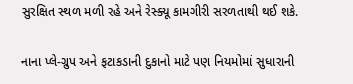સુરક્ષિત સ્થળ મળી રહે અને રેસ્ક્યૂ કામગીરી સરળતાથી થઈ શકે.

નાના પ્લે-ગ્રુપ અને ફટાકડાની દુકાનો માટે પણ નિયમોમાં સુધારાની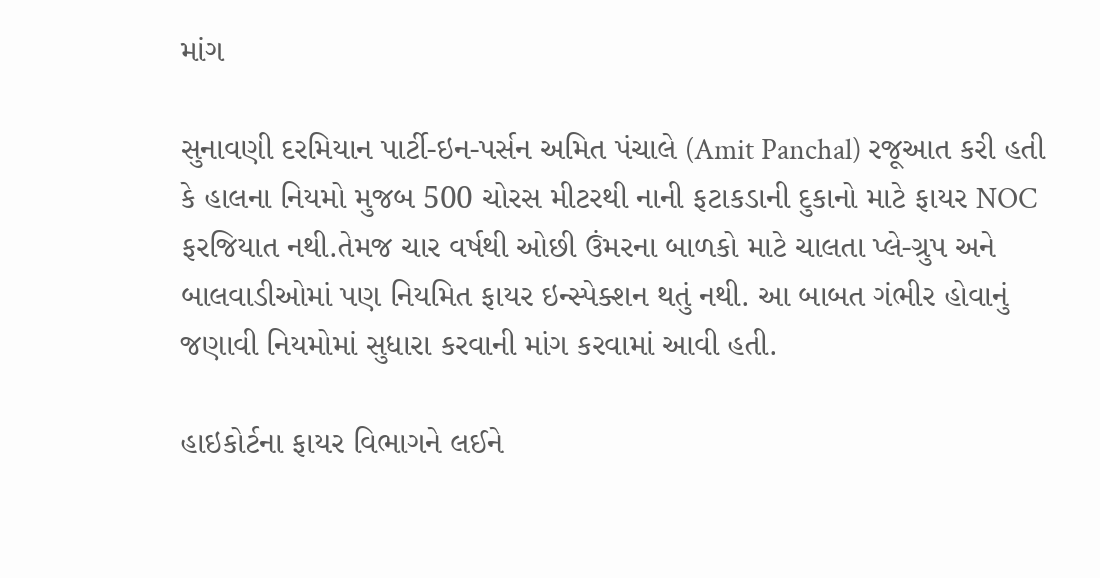માંગ

સુનાવણી દરમિયાન પાર્ટી-ઇન-પર્સન અમિત પંચાલે (Amit Panchal) રજૂઆત કરી હતી કે હાલના નિયમો મુજબ 500 ચોરસ મીટરથી નાની ફટાકડાની દુકાનો માટે ફાયર NOC ફરજિયાત નથી.તેમજ ચાર વર્ષથી ઓછી ઉંમરના બાળકો માટે ચાલતા પ્લે-ગ્રુપ અને બાલવાડીઓમાં પણ નિયમિત ફાયર ઇન્સ્પેક્શન થતું નથી. આ બાબત ગંભીર હોવાનું જણાવી નિયમોમાં સુધારા કરવાની માંગ કરવામાં આવી હતી.

હાઇકોર્ટના ફાયર વિભાગને લઈને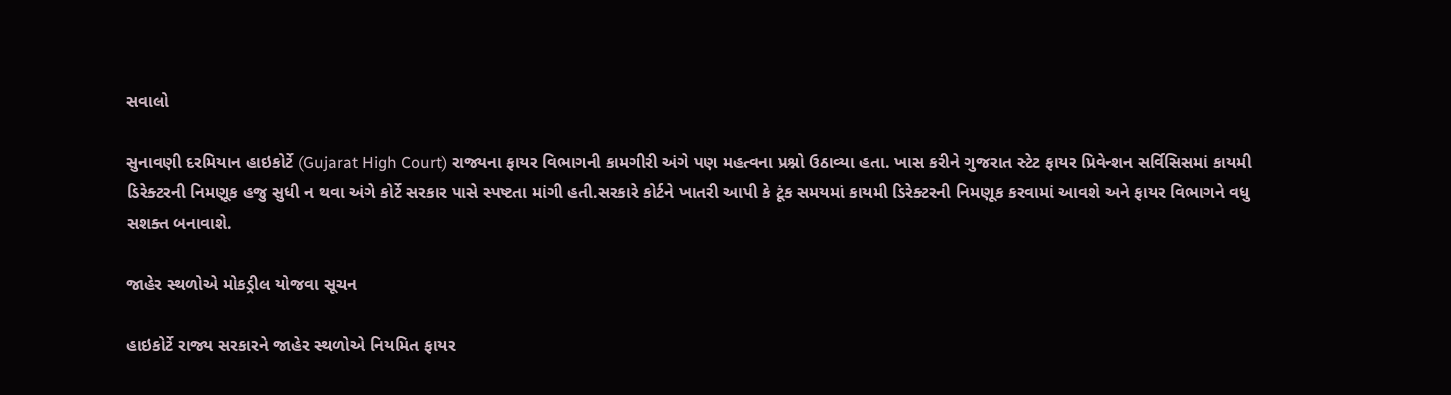સવાલો

સુનાવણી દરમિયાન હાઇકોર્ટે (Gujarat High Court) રાજ્યના ફાયર વિભાગની કામગીરી અંગે પણ મહત્વના પ્રશ્નો ઉઠાવ્યા હતા. ખાસ કરીને ગુજરાત સ્ટેટ ફાયર પ્રિવેન્શન સર્વિસિસમાં કાયમી ડિરેક્ટરની નિમણૂક હજુ સુધી ન થવા અંગે કોર્ટે સરકાર પાસે સ્પષ્ટતા માંગી હતી.સરકારે કોર્ટને ખાતરી આપી કે ટૂંક સમયમાં કાયમી ડિરેક્ટરની નિમણૂક કરવામાં આવશે અને ફાયર વિભાગને વધુ સશક્ત બનાવાશે.

જાહેર સ્થળોએ મોકડ્રીલ યોજવા સૂચન

હાઇકોર્ટે રાજ્ય સરકારને જાહેર સ્થળોએ નિયમિત ફાયર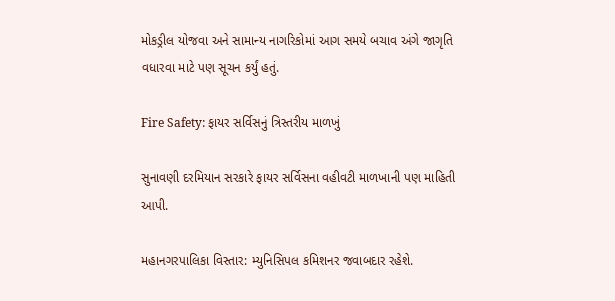મોકડ્રીલ યોજવા અને સામાન્ય નાગરિકોમાં આગ સમયે બચાવ અંગે જાગૃતિ વધારવા માટે પણ સૂચન કર્યું હતું.

Fire Safety: ફાયર સર્વિસનું ત્રિસ્તરીય માળખું

સુનાવણી દરમિયાન સરકારે ફાયર સર્વિસના વહીવટી માળખાની પણ માહિતી આપી.

મહાનગરપાલિકા વિસ્તાર: મ્યુનિસિપલ કમિશનર જવાબદાર રહેશે.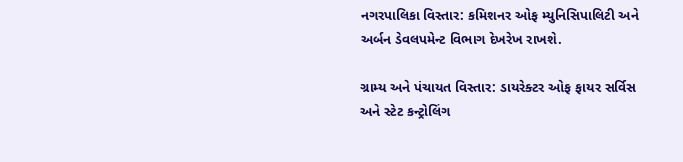નગરપાલિકા વિસ્તાર: કમિશનર ઓફ મ્યુનિસિપાલિટી અને અર્બન ડેવલપમેન્ટ વિભાગ દેખરેખ રાખશે.

ગ્રામ્ય અને પંચાયત વિસ્તાર: ડાયરેક્ટર ઓફ ફાયર સર્વિસ અને સ્ટેટ કન્ટ્રોલિંગ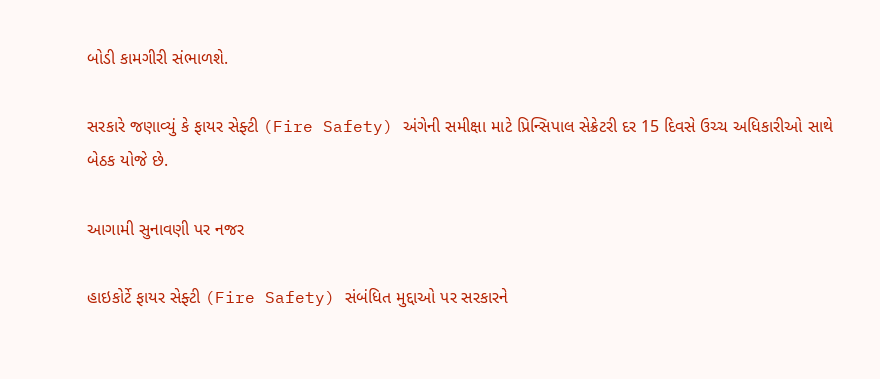બોડી કામગીરી સંભાળશે.

સરકારે જણાવ્યું કે ફાયર સેફ્ટી (Fire Safety) અંગેની સમીક્ષા માટે પ્રિન્સિપાલ સેક્રેટરી દર 15 દિવસે ઉચ્ચ અધિકારીઓ સાથે બેઠક યોજે છે.

આગામી સુનાવણી પર નજર

હાઇકોર્ટે ફાયર સેફ્ટી (Fire Safety) સંબંધિત મુદ્દાઓ પર સરકારને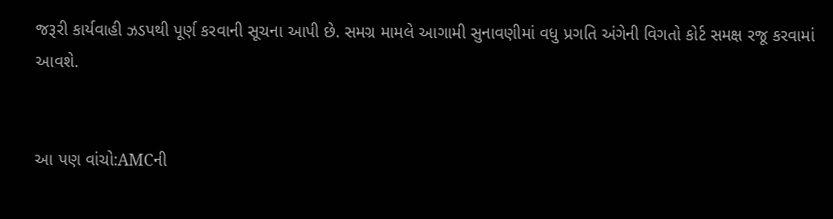જરૂરી કાર્યવાહી ઝડપથી પૂર્ણ કરવાની સૂચના આપી છે. સમગ્ર મામલે આગામી સુનાવણીમાં વધુ પ્રગતિ અંગેની વિગતો કોર્ટ સમક્ષ રજૂ કરવામાં આવશે.


આ પણ વાંચો:AMCની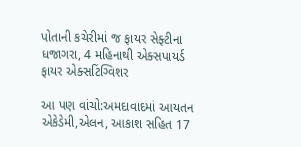પોતાની કચેરીમાં જ ફાયર સેફ્ટીના ધજાગરા, 4 મહિનાથી એક્સપાયર્ડ ફાયર એક્સટિંગ્વિશર

આ પણ વાંચો:અમદાવાદમાં આયતન એકેડેમી,એલન, આકાશ સહિત 17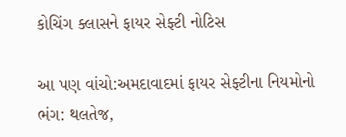કોચિંગ ક્લાસને ફાયર સેફ્ટી નોટિસ

આ પણ વાંચો:અમદાવાદમાં ફાયર સેફ્ટીના નિયમોનો ભંગ: થલતેજ,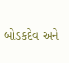બોડકદેવ અને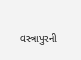વસ્ત્રાપુરની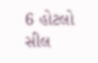6 હોટલો સીલ